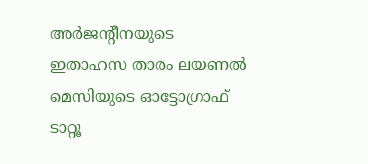അര്‍ജന്റീനയുടെ ഇതാഹസ താരം ലയണല്‍ മെസിയുടെ ഓട്ടോഗ്രാഫ് ടാറ്റൂ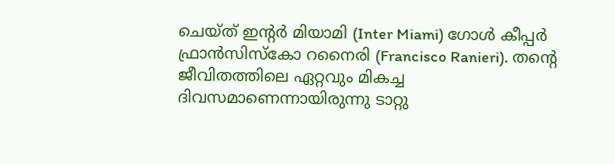ചെയ്ത് ഇന്റര്‍ മിയാമി (Inter Miami) ഗോള്‍ കീപ്പര്‍ ഫ്രാന്‍സിസ്‌കോ റനൈരി (Francisco Ranieri). തന്റെ ജീവിതത്തിലെ ഏറ്റവും മികച്ച ദിവസമാണെന്നായിരുന്നു ടാറ്റു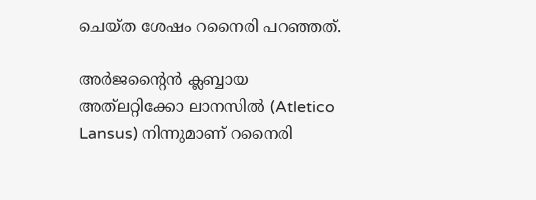ചെയ്ത ശേഷം റനൈരി പറഞ്ഞത്.

അര്‍ജന്റൈന്‍ ക്ലബ്ബായ അത്‌ലറ്റിക്കോ ലാനസില്‍ (Atletico Lansus) നിന്നുമാണ് റനൈരി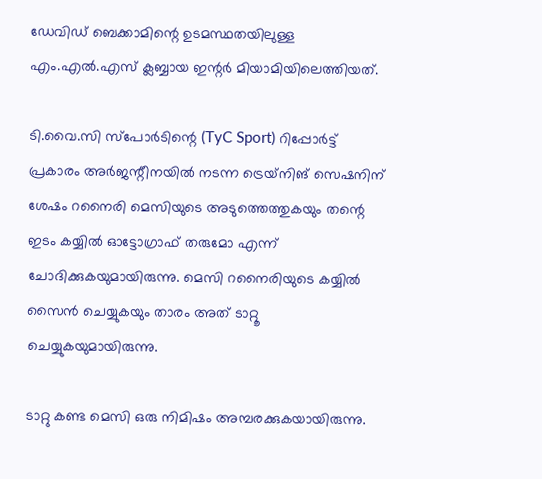ഡേവിഡ് ബെക്കാമിന്റെ ഉടമസ്ഥതയിലുള്ള എം.എല്‍.എസ് ക്ലബ്ബായ ഇന്റര്‍ മിയാമിയിലെത്തിയത്.

ടി.വൈ.സി സ്‌പോര്‍ടിന്റെ (TyC Sport) റിപ്പോര്‍ട്ട് പ്രകാരം അര്‍ജന്റീനയില്‍ നടന്ന ട്രെയ്‌നിങ് സെഷനിന് ശേഷം റനൈരി മെസിയുടെ അടുത്തെത്തുകയും തന്റെ ഇടം കയ്യില്‍ ഓട്ടോഗ്രാഫ് തരുമോ എന്ന് ചോദിക്കുകയുമായിരുന്നു. മെസി റനൈരിയുടെ കയ്യില്‍ സൈന്‍ ചെയ്യുകയും താരം അത് ടാറ്റൂ ചെയ്യുകയുമായിരുന്നു.

ടാറ്റു കണ്ട മെസി ഒരു നിമിഷം അമ്പരക്കുകയായിരുന്നു.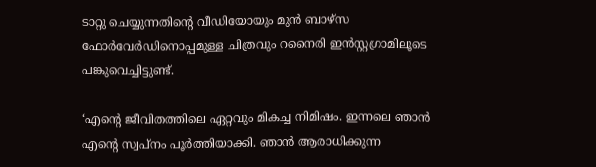ടാറ്റു ചെയ്യുന്നതിന്റെ വീഡിയോയും മുന്‍ ബാഴ്‌സ ഫോര്‍വേര്‍ഡിനൊപ്പമുള്ള ചിത്രവും റനൈരി ഇന്‍സ്റ്റഗ്രാമിലൂടെ പങ്കുവെച്ചിട്ടുണ്ട്.

‘എന്റെ ജീവിതത്തിലെ ഏറ്റവും മികച്ച നിമിഷം. ഇന്നലെ ഞാന്‍ എന്റെ സ്വപ്‌നം പൂര്‍ത്തിയാക്കി. ഞാന്‍ ആരാധിക്കുന്ന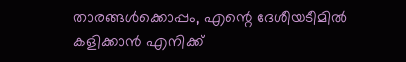താരങ്ങള്‍ക്കൊപ്പം, എന്റെ ദേശീയടീമില്‍ കളിക്കാന്‍ എനിക്ക്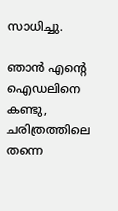സാധിച്ചു.

ഞാന്‍ എന്റെ ഐഡലിനെ കണ്ടു, ചരിത്രത്തിലെ തന്നെ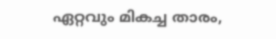ഏറ്റവും മികച്ച താരം,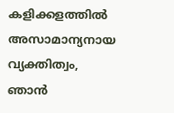കളിക്കളത്തില്‍ അസാമാന്യനായ വ്യക്തിത്വം, ഞാന്‍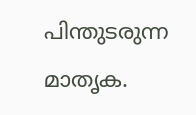പിന്തുടരുന്ന മാതൃക.